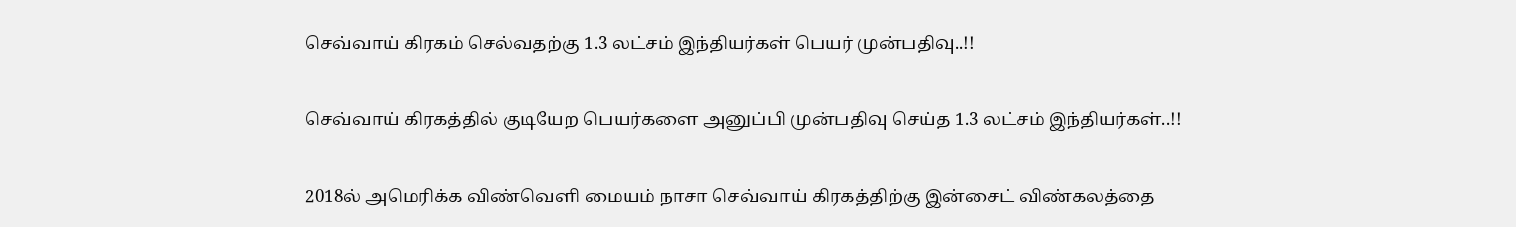செவ்வாய் கிரகம் செல்வதற்கு 1.3 லட்சம் இந்தியர்கள் பெயர் முன்பதிவு..!!

செவ்வாய் கிரகத்தில் குடியேற பெயர்களை அனுப்பி முன்பதிவு செய்த 1.3 லட்சம் இந்தியர்கள்..!!

2018ல் அமெரிக்க விண்வெளி மையம் நாசா செவ்வாய் கிரகத்திற்கு இன்சைட் விண்கலத்தை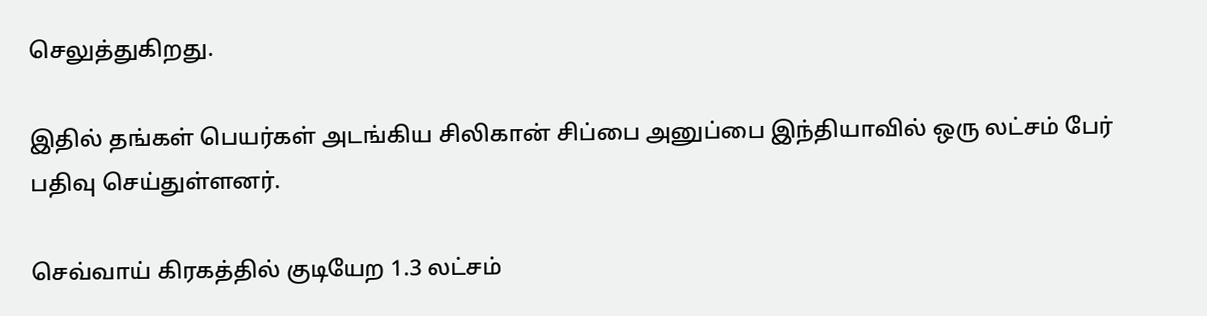செலுத்துகிறது.

இதில் தங்கள் பெயர்கள் அடங்கிய சிலிகான் சிப்பை அனுப்பை இந்தியாவில் ஒரு லட்சம் பேர் பதிவு செய்துள்ளனர்.

செவ்வாய் கிரகத்தில் குடியேற 1.3 லட்சம்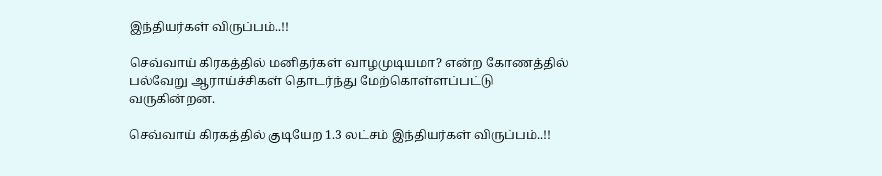இந்தியர்கள் விருப்பம்..!!

செவ்வாய் கிரகத்தில் மனிதர்கள் வாழமுடியமா? என்ற கோணத்தில் பல்வேறு ஆராய்ச்சிகள் தொடர்ந்து மேற்கொள்ளப்பட்டு வருகின்றன.

செவ்வாய் கிரகத்தில் குடியேற 1.3 லட்சம் இந்தியர்கள் விருப்பம்..!!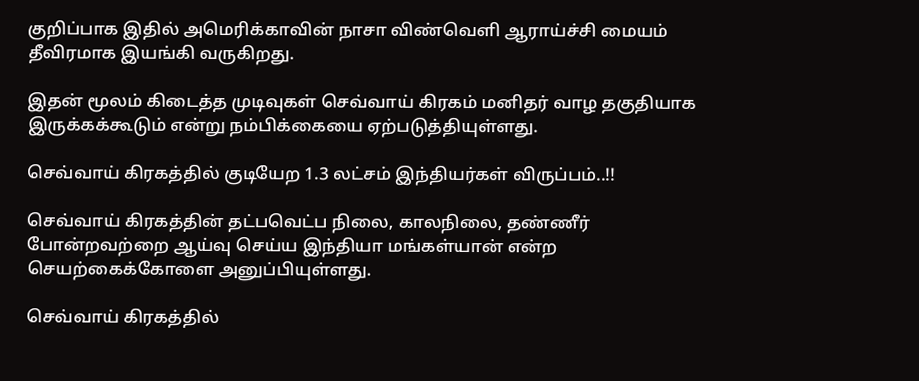குறிப்பாக இதில் அமெரிக்காவின் நாசா விண்வெளி ஆராய்ச்சி மையம் தீவிரமாக இயங்கி வருகிறது.

இதன் மூலம் கிடைத்த முடிவுகள் செவ்வாய் கிரகம் மனிதர் வாழ தகுதியாக இருக்கக்கூடும் என்று நம்பிக்கையை ஏற்படுத்தியுள்ளது.

செவ்வாய் கிரகத்தில் குடியேற 1.3 லட்சம் இந்தியர்கள் விருப்பம்..!!

செவ்வாய் கிரகத்தின் தட்பவெட்ப நிலை, காலநிலை, தண்ணீர் போன்றவற்றை ஆய்வு செய்ய இந்தியா மங்கள்யான் என்ற செயற்கைக்கோளை அனுப்பியுள்ளது.

செவ்வாய் கிரகத்தில்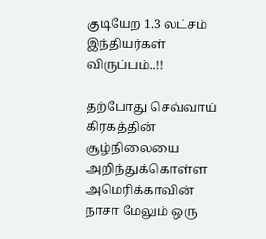குடியேற 1.3 லட்சம் இந்தியர்கள் விருப்பம்..!!

தற்போது செவ்வாய் கிரகத்தின் சூழ்நிலையை அறிந்துக்கொள்ள அமெரிக்காவின் நாசா மேலும் ஒரு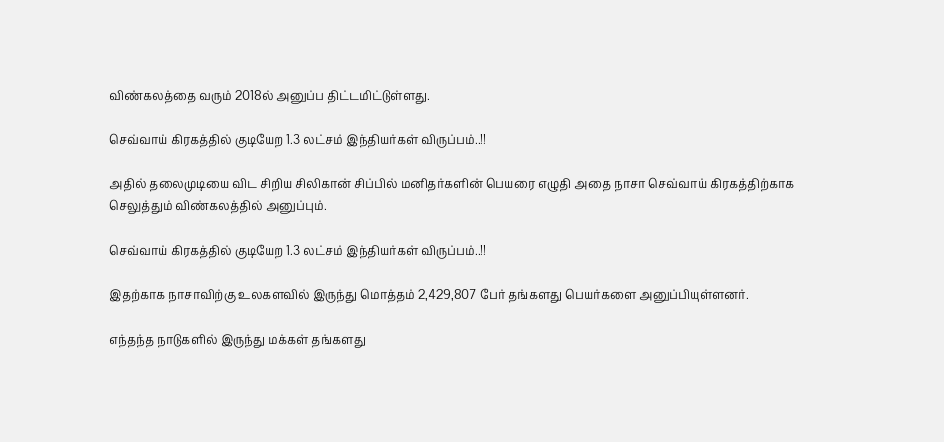விண்கலத்தை வரும் 2018ல் அனுப்ப திட்டமிட்டுள்ளது.

செவ்வாய் கிரகத்தில் குடியேற 1.3 லட்சம் இந்தியர்கள் விருப்பம்..!!

அதில் தலைமுடியை விட சிறிய சிலிகான் சிப்பில் மனிதர்களின் பெயரை எழுதி அதை நாசா செவ்வாய் கிரகத்திற்காக செலுத்தும் விண்கலத்தில் அனுப்பும்.

செவ்வாய் கிரகத்தில் குடியேற 1.3 லட்சம் இந்தியர்கள் விருப்பம்..!!

இதற்காக நாசாவிற்கு உலகளவில் இருந்து மொத்தம் 2,429,807 பேர் தங்களது பெயர்களை அனுப்பியுள்ளனர்.

எந்தந்த நாடுகளில் இருந்து மக்கள் தங்களது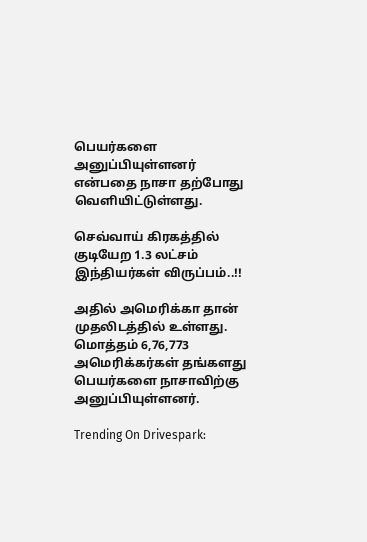பெயர்களை அனுப்பியுள்ளனர் என்பதை நாசா தற்போது வெளியிட்டுள்ளது.

செவ்வாய் கிரகத்தில் குடியேற 1.3 லட்சம் இந்தியர்கள் விருப்பம்..!!

அதில் அமெரிக்கா தான் முதலிடத்தில் உள்ளது. மொத்தம் 6,76,773 அமெரிக்கர்கள் தங்களது பெயர்களை நாசாவிற்கு அனுப்பியுள்ளனர்.

Trending On Drivespark: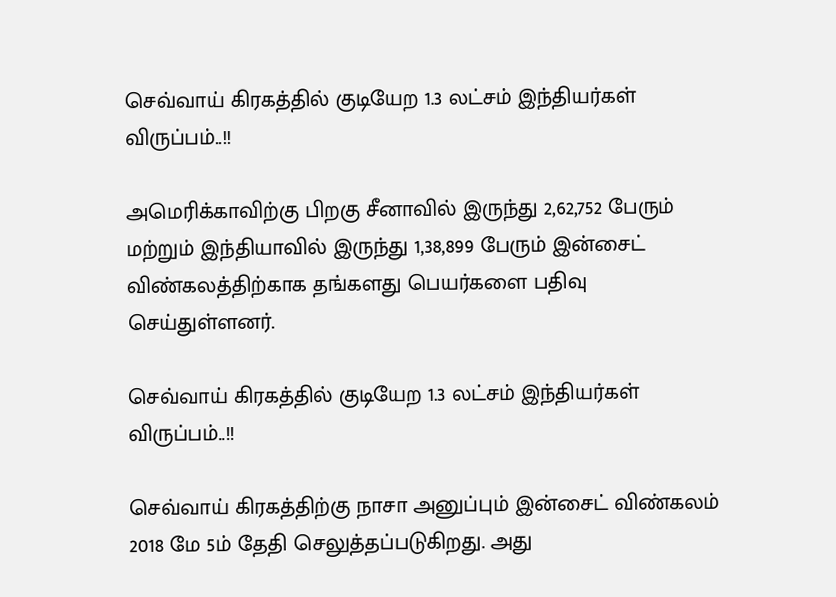செவ்வாய் கிரகத்தில் குடியேற 1.3 லட்சம் இந்தியர்கள் விருப்பம்..!!

அமெரிக்காவிற்கு பிறகு சீனாவில் இருந்து 2,62,752 பேரும் மற்றும் இந்தியாவில் இருந்து 1,38,899 பேரும் இன்சைட் விண்கலத்திற்காக தங்களது பெயர்களை பதிவு செய்துள்ளனர்.

செவ்வாய் கிரகத்தில் குடியேற 1.3 லட்சம் இந்தியர்கள் விருப்பம்..!!

செவ்வாய் கிரகத்திற்கு நாசா அனுப்பும் இன்சைட் விண்கலம் 2018 மே 5ம் தேதி செலுத்தப்படுகிறது. அது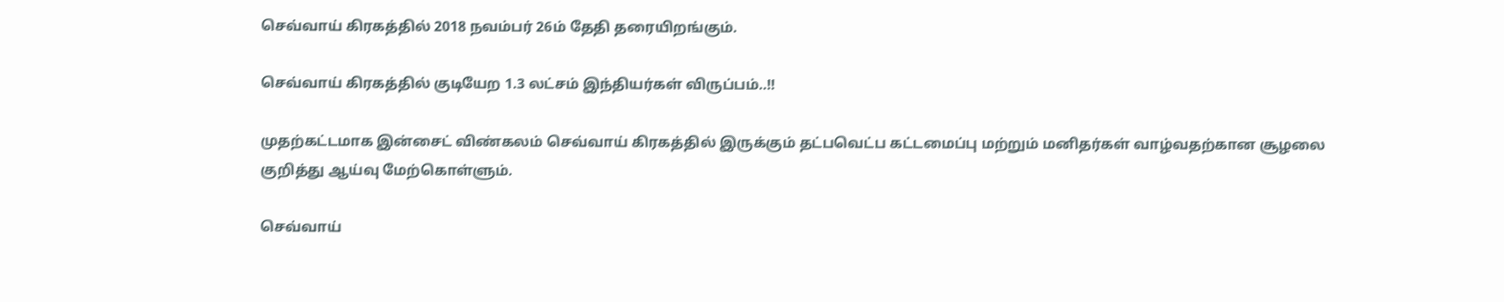செவ்வாய் கிரகத்தில் 2018 நவம்பர் 26ம் தேதி தரையிறங்கும்.

செவ்வாய் கிரகத்தில் குடியேற 1.3 லட்சம் இந்தியர்கள் விருப்பம்..!!

முதற்கட்டமாக இன்சைட் விண்கலம் செவ்வாய் கிரகத்தில் இருக்கும் தட்பவெட்ப கட்டமைப்பு மற்றும் மனிதர்கள் வாழ்வதற்கான சூழலை குறித்து ஆய்வு மேற்கொள்ளும்.

செவ்வாய்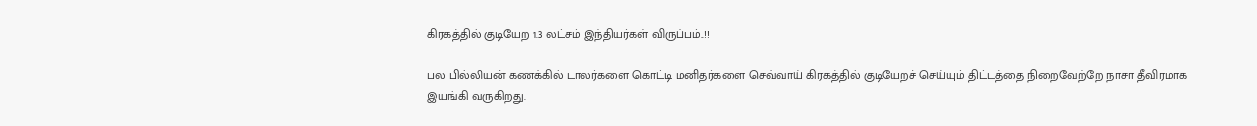கிரகத்தில் குடியேற 1.3 லட்சம் இந்தியர்கள் விருப்பம்..!!

பல பில்லியன் கணக்கில் டாலர்களை கொட்டி மனிதர்களை செவ்வாய் கிரகத்தில் குடியேறச் செய்யும் திட்டத்தை நிறைவேற்றே நாசா தீவிரமாக இயங்கி வருகிறது.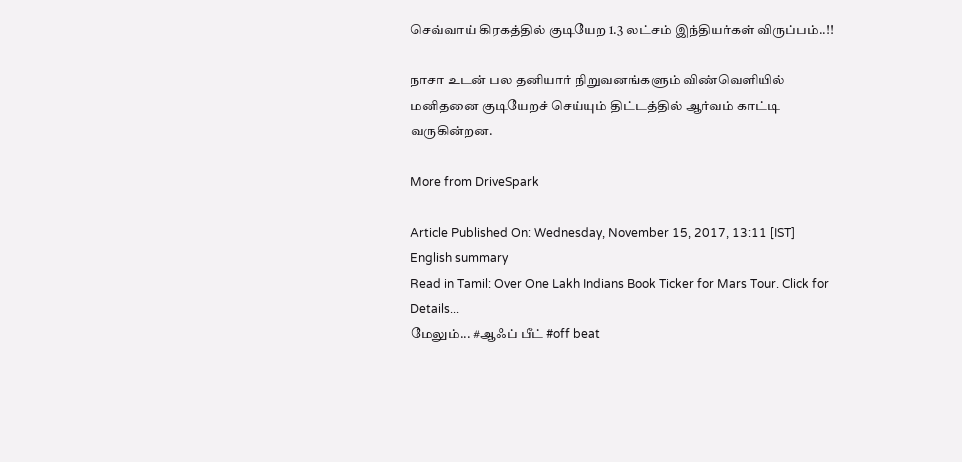செவ்வாய் கிரகத்தில் குடியேற 1.3 லட்சம் இந்தியர்கள் விருப்பம்..!!

நாசா உடன் பல தனியார் நிறுவனங்களும் விண்வெளியில் மனிதனை குடியேறச் செய்யும் திட்டத்தில் ஆர்வம் காட்டி வருகின்றன.

More from DriveSpark

Article Published On: Wednesday, November 15, 2017, 13:11 [IST]
English summary
Read in Tamil: Over One Lakh Indians Book Ticker for Mars Tour. Click for Details...
மேலும்... #ஆஃப் பீட் #off beat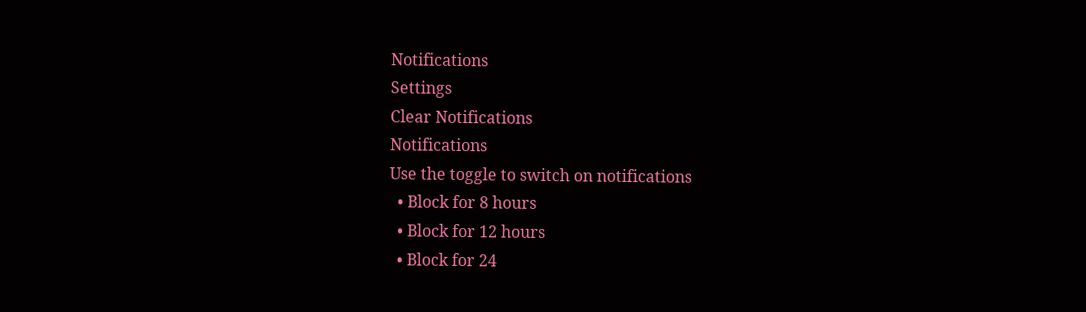Notifications
Settings
Clear Notifications
Notifications
Use the toggle to switch on notifications
  • Block for 8 hours
  • Block for 12 hours
  • Block for 24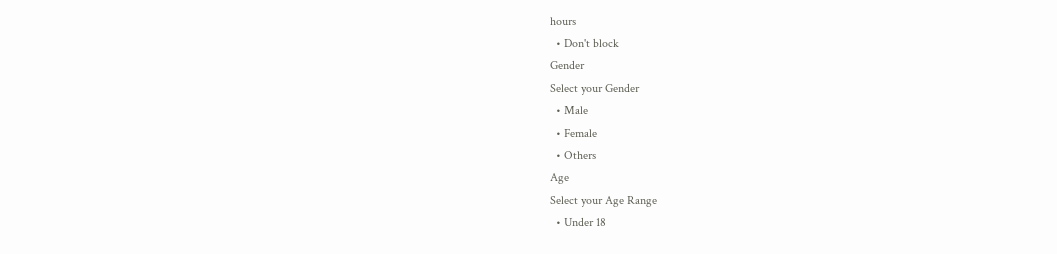hours
  • Don't block
Gender
Select your Gender
  • Male
  • Female
  • Others
Age
Select your Age Range
  • Under 18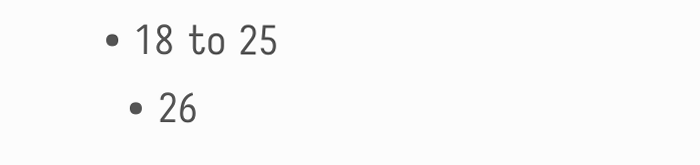• 18 to 25
  • 26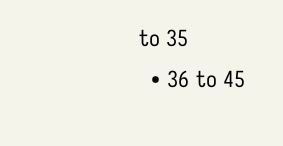to 35
  • 36 to 45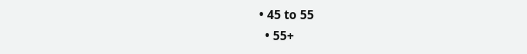• 45 to 55
  • 55+